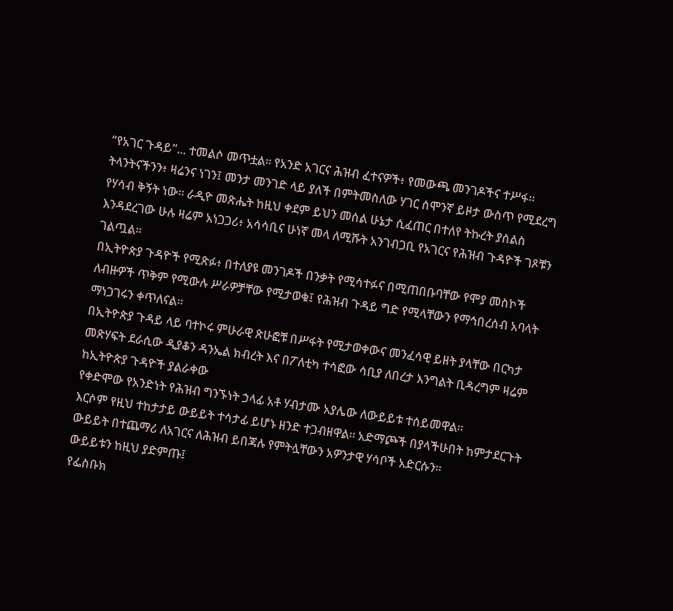“የአገር ጉዳይ”... ተመልሶ መጥቷል። የአንድ አገርና ሕዝብ ፈተናዎች፥ የመውጫ መንገዶችና ተሥፋ።
ትላንትናችንን፥ ዛሬንና ነገን፤ መንታ መንገድ ላይ ያለች በምትመስለው ሃገር ሰሞንኛ ይዞታ ውስጥ የሚደረግ የሃሳብ ቅኝት ነው። ራዲዮ መጽሔት ከዚህ ቀደም ይህን መሰል ሁኔታ ሲፈጠር በተለየ ትኩረት ያሰልስ እንዳደረገው ሁሉ ዛሬም አነጋጋሪ፥ አሳሳቢና ሁነኛ መላ ለሚሹት አንገብጋቢ የአገርና የሕዝብ ጉዳዮች ገጾቹን ገልጧል።
በኢትዮጵያ ጉዳዮች የሚጽፉ፥ በተለያዩ መንገዶች በንቃት የሚሳተፉና በሚጠበቡባቸው የሞያ መስኮች ለብዙዎች ጥቅም የሚውሉ ሥራዎቻቸው የሚታወቁ፤ የሕዝብ ጉዳይ ግድ የሚላቸውን የማኅበረሰብ አባላት ማነጋገሩን ቀጥለናል።
በኢትዮጵያ ጉዳይ ላይ ባተኮሩ ምሁራዊ ጽሁፎቹ በሥፋት የሚታወቀውና መንፈሳዊ ይዘት ያላቸው በርካታ መጽሃፍት ደራሲው ዲያቆን ዳንኤል ክብረት እና በፖለቲካ ተሳፎው ሳቢያ ለበረታ እንግልት ቢዳረግም ዛሬም ከኢትዮጵያ ጉዳዮች ያልራቀው
የቀድሞው የአንድነት የሕዝብ ግንኙነት ኃላፊ አቶ ሃብታሙ አያሌው ለውይይቱ ተሰይመዋል።
እርሶም የዚህ ተከታታይ ውይይት ተሳታፊ ይሆኑ ዘንድ ተጋብዘዋል። አድማጮች በያላችሁበት ከምታደርጉት ውይይት በተጨማሪ ለአገርና ለሕዝብ ይበጃሉ የምትሏቸውን አዎንታዊ ሃሳቦች አድርሱን።
ውይይቱን ከዚህ ያድምጡ፤
የፌስቡክ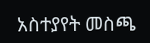አስተያየት መስጫ